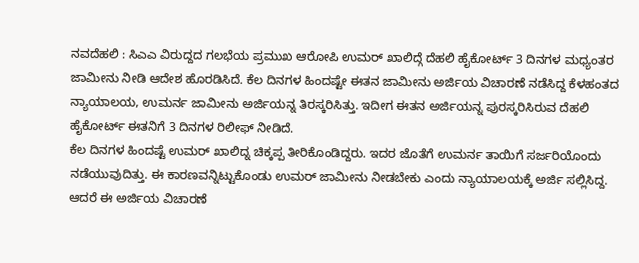ನವದೆಹಲಿ : ಸಿಎಎ ವಿರುದ್ದದ ಗಲಭೆಯ ಪ್ರಮುಖ ಆರೋಪಿ ಉಮರ್ ಖಾಲಿದ್ಗೆ ದೆಹಲಿ ಹೈಕೋರ್ಟ್ 3 ದಿನಗಳ ಮಧ್ಯಂತರ ಜಾಮೀನು ನೀಡಿ ಆದೇಶ ಹೊರಡಿಸಿದೆ. ಕೆಲ ದಿನಗಳ ಹಿಂದಷ್ಟೇ ಈತನ ಜಾಮೀನು ಅರ್ಜಿಯ ವಿಚಾರಣೆ ನಡೆಸಿದ್ದ ಕೆಳಹಂತದ ನ್ಯಾಯಾಲಯ, ಉಮರ್ನ ಜಾಮೀನು ಅರ್ಜಿಯನ್ನ ತಿರಸ್ಕರಿಸಿತ್ತು. ಇದೀಗ ಈತನ ಅರ್ಜಿಯನ್ನ ಪುರಸ್ಕರಿಸಿರುವ ದೆಹಲಿ ಹೈಕೋರ್ಟ್ ಈತನಿಗೆ 3 ದಿನಗಳ ರಿಲೀಫ್ ನೀಡಿದೆ.
ಕೆಲ ದಿನಗಳ ಹಿಂದಷ್ಟೆ ಉಮರ್ ಖಾಲಿದ್ನ ಚಿಕ್ಕಪ್ಪ ತೀರಿಕೊಂಡಿದ್ದರು. ಇದರ ಜೊತೆಗೆ ಉಮರ್ನ ತಾಯಿಗೆ ಸರ್ಜರಿಯೊಂದು ನಡೆಯುವುದಿತ್ತು. ಈ ಕಾರಣವನ್ನಿಟ್ಟುಕೊಂಡು ಉಮರ್ ಜಾಮೀನು ನೀಡಬೇಕು ಎಂದು ನ್ಯಾಯಾಲಯಕ್ಕೆ ಅರ್ಜಿ ಸಲ್ಲಿಸಿದ್ದ. ಆದರೆ ಈ ಅರ್ಜಿಯ ವಿಚಾರಣೆ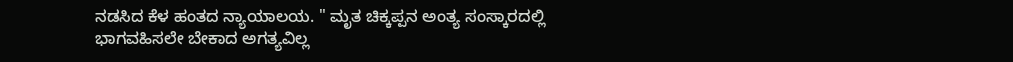ನಡಸಿದ ಕೆಳ ಹಂತದ ನ್ಯಾಯಾಲಯ. " ಮೃತ ಚಿಕ್ಕಪ್ಪನ ಅಂತ್ಯ ಸಂಸ್ಕಾರದಲ್ಲಿ ಭಾಗವಹಿಸಲೇ ಬೇಕಾದ ಅಗತ್ಯವಿಲ್ಲ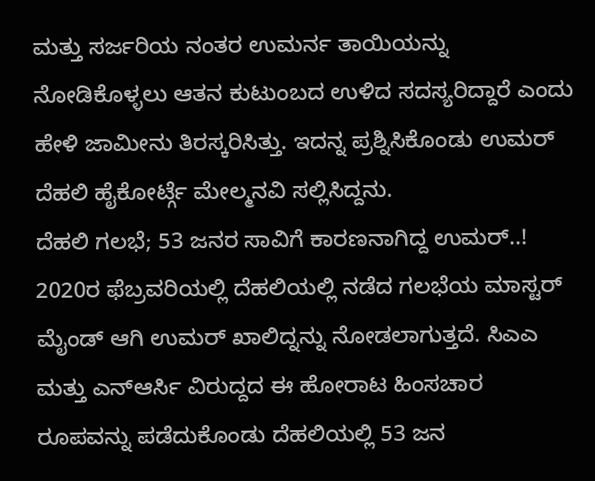ಮತ್ತು ಸರ್ಜರಿಯ ನಂತರ ಉಮರ್ನ ತಾಯಿಯನ್ನು ನೋಡಿಕೊಳ್ಳಲು ಆತನ ಕುಟುಂಬದ ಉಳಿದ ಸದಸ್ಯರಿದ್ದಾರೆ ಎಂದು ಹೇಳಿ ಜಾಮೀನು ತಿರಸ್ಕರಿಸಿತ್ತು. ಇದನ್ನ ಪ್ರಶ್ನಿಸಿಕೊಂಡು ಉಮರ್ ದೆಹಲಿ ಹೈಕೋರ್ಟ್ಗೆ ಮೇಲ್ಮನವಿ ಸಲ್ಲಿಸಿದ್ದನು.
ದೆಹಲಿ ಗಲಭೆ; 53 ಜನರ ಸಾವಿಗೆ ಕಾರಣನಾಗಿದ್ದ ಉಮರ್..!
2020ರ ಫೆಬ್ರವರಿಯಲ್ಲಿ ದೆಹಲಿಯಲ್ಲಿ ನಡೆದ ಗಲಭೆಯ ಮಾಸ್ಟರ್ ಮೈಂಡ್ ಆಗಿ ಉಮರ್ ಖಾಲಿದ್ನನ್ನು ನೋಡಲಾಗುತ್ತದೆ. ಸಿಎಎ ಮತ್ತು ಎನ್ಆರ್ಸಿ ವಿರುದ್ದದ ಈ ಹೋರಾಟ ಹಿಂಸಚಾರ ರೂಪವನ್ನು ಪಡೆದುಕೊಂಡು ದೆಹಲಿಯಲ್ಲಿ 53 ಜನ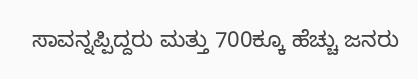ಸಾವನ್ನಪ್ಪಿದ್ದರು ಮತ್ತು 700ಕ್ಕೂ ಹೆಚ್ಚು ಜನರು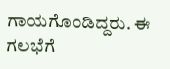ಗಾಯಗೊಂಡಿದ್ದರು. ಈ ಗಲಭೆಗೆ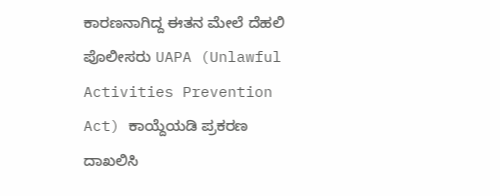ಕಾರಣನಾಗಿದ್ದ ಈತನ ಮೇಲೆ ದೆಹಲಿ ಪೊಲೀಸರು UAPA (Unlawful Activities Prevention Act) ಕಾಯ್ದೆಯಡಿ ಪ್ರಕರಣ ದಾಖಲಿಸಿ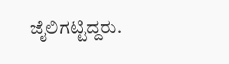ಜೈಲಿಗಟ್ಟಿದ್ದರು.